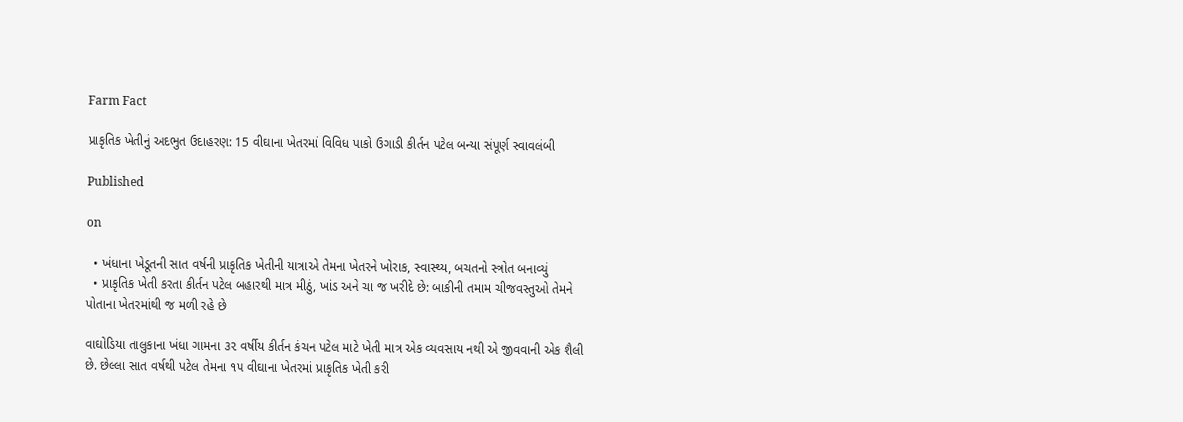Farm Fact

પ્રાકૃતિક ખેતીનું અદભુત ઉદાહરણ: 15 વીઘાના ખેતરમાં વિવિધ પાકો ઉગાડી કીર્તન પટેલ બન્યા સંપૂર્ણ સ્વાવલંબી

Published

on

  • ખંધાના ખેડૂતની સાત વર્ષની પ્રાકૃતિક ખેતીની યાત્રાએ તેમના ખેતરને ખોરાક, સ્વાસ્થ્ય, બચતનો સ્ત્રોત બનાવ્યું
  • પ્રાકૃતિક ખેતી કરતા કીર્તન પટેલ બહારથી માત્ર મીઠું, ખાંડ અને ચા જ ખરીદે છે: બાકીની તમામ ચીજવસ્તુઓ તેમને પોતાના ખેતરમાંથી જ મળી રહે છે

વાઘોડિયા તાલુકાના ખંધા ગામના ૩૨ વર્ષીય કીર્તન કંચન પટેલ માટે ખેતી માત્ર એક વ્યવસાય નથી એ જીવવાની એક શૈલી છે. છેલ્લા સાત વર્ષથી પટેલ તેમના ૧૫ વીઘાના ખેતરમાં પ્રાકૃતિક ખેતી કરી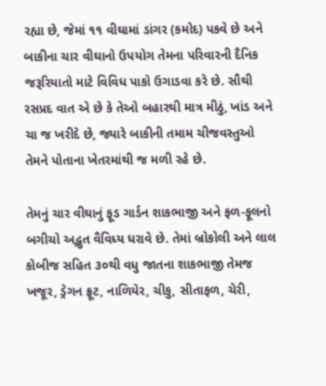રહ્યા છે, જેમાં ૧૧ વીઘામાં ડાંગર (કમોદ) પકવે છે અને બાકીના ચાર વીઘાનો ઉપયોગ તેમના પરિવારની દૈનિક જરૂરિયાતો માટે વિવિધ પાકો ઉગાડવા કરે છે. સૌથી રસપ્રદ વાત એ છે કે તેઓ બહારથી માત્ર મીઠું, ખાંડ અને ચા જ ખરીદે છે, જ્યારે બાકીની તમામ ચીજવસ્તુઓ તેમને પોતાના ખેતરમાંથી જ મળી રહે છે.

તેમનું ચાર વીઘાનું ફૂડ ગાર્ડન શાકભાજી અને ફળ-ફૂલનો બગીચો અદ્ભુત વૈવિધ્ય ધરાવે છે. તેમાં બ્રોકોલી અને લાલ કોબીજ સહિત ૩૦થી વધુ જાતના શાકભાજી તેમજ ખજૂર, ડ્રેગન ફ્રૂટ, નાળિયેર, ચીકુ, સીતાફળ, ચેરી,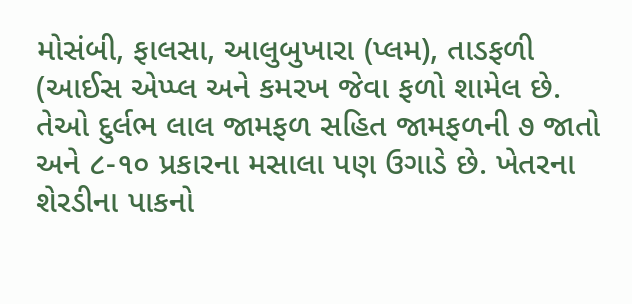મોસંબી, ફાલસા, આલુબુખારા (પ્લમ), તાડફળી (આઈસ એપ્પ્લ અને કમરખ જેવા ફળો શામેલ છે. તેઓ દુર્લભ લાલ જામફળ સહિત જામફળની ૭ જાતો અને ૮-૧૦ પ્રકારના મસાલા પણ ઉગાડે છે. ખેતરના શેરડીના પાકનો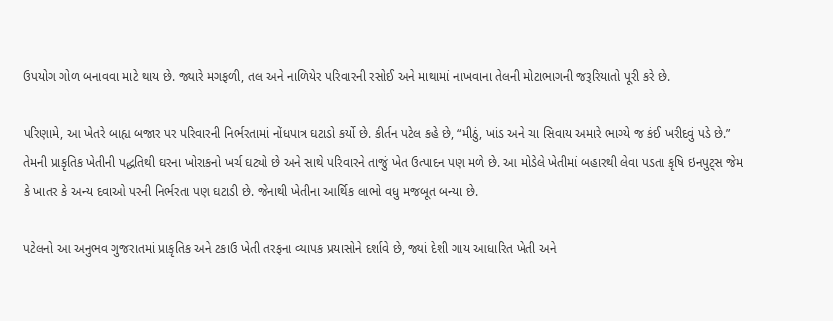ઉપયોગ ગોળ બનાવવા માટે થાય છે. જ્યારે મગફળી, તલ અને નાળિયેર પરિવારની રસોઈ અને માથામાં નાખવાના તેલની મોટાભાગની જરૂરિયાતો પૂરી કરે છે.

પરિણામે, આ ખેતરે બાહ્ય બજાર પર પરિવારની નિર્ભરતામાં નોંધપાત્ર ઘટાડો કર્યો છે. કીર્તન પટેલ કહે છે, “મીઠું, ખાંડ અને ચા સિવાય અમારે ભાગ્યે જ કંઈ ખરીદવું પડે છે.” તેમની પ્રાકૃતિક ખેતીની પદ્ધતિથી ઘરના ખોરાકનો ખર્ચ ઘટ્યો છે અને સાથે પરિવારને તાજું ખેત ઉત્પાદન પણ મળે છે. આ મોડેલે ખેતીમાં બહારથી લેવા પડતા કૃષિ ઇનપુટ્સ જેમ કે ખાતર કે અન્ય દવાઓ પરની નિર્ભરતા પણ ઘટાડી છે. જેનાથી ખેતીના આર્થિક લાભો વધુ મજબૂત બન્યા છે.

પટેલનો આ અનુભવ ગુજરાતમાં પ્રાકૃતિક અને ટકાઉ ખેતી તરફના વ્યાપક પ્રયાસોને દર્શાવે છે, જ્યાં દેશી ગાય આધારિત ખેતી અને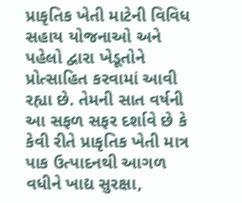પ્રાકૃતિક ખેતી માટેની વિવિધ સહાય યોજનાઓ અને પહેલો દ્વારા ખેડૂતોને પ્રોત્સાહિત કરવામાં આવી રહ્યા છે. તેમની સાત વર્ષની આ સફળ સફર દર્શાવે છે કે કેવી રીતે પ્રાકૃતિક ખેતી માત્ર પાક ઉત્પાદનથી આગળ વધીને ખાદ્ય સુરક્ષા,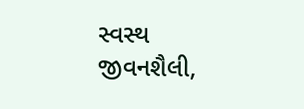સ્વસ્થ જીવનશૈલી,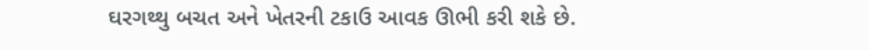ઘરગથ્થુ બચત અને ખેતરની ટકાઉ આવક ઊભી કરી શકે છે.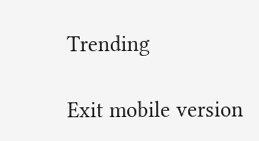Trending

Exit mobile version